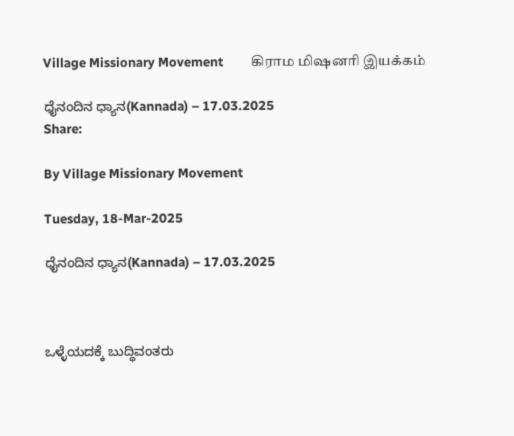Village Missionary Movement         கிராம மிஷனரி இயக்கம்

ಧೈನಂದಿನ ಧ್ಯಾನ(Kannada) – 17.03.2025
Share:

By Village Missionary Movement

Tuesday, 18-Mar-2025

ಧೈನಂದಿನ ಧ್ಯಾನ(Kannada) – 17.03.2025



ಒಳ್ಳೆಯದಕ್ಕೆ ಬುದ್ಧಿವಂತರು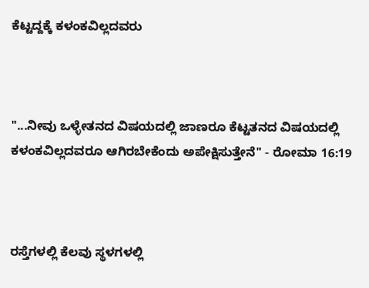ಕೆಟ್ಟದ್ದಕ್ಕೆ ಕಳಂಕವಿಲ್ಲದವರು



"...ನೀವು ಒಳ್ಳೇತನದ ವಿಷಯದಲ್ಲಿ ಜಾಣರೂ ಕೆಟ್ಟತನದ ವಿಷಯದಲ್ಲಿ ಕಳಂಕವಿಲ್ಲದವರೂ ಆಗಿರಬೇಕೆಂದು ಅಪೇಕ್ಷಿಸುತ್ತೇನೆ" - ರೋಮಾ 16:19



ರಸ್ತೆಗಳಲ್ಲಿ ಕೆಲವು ಸ್ಥಳಗಳಲ್ಲಿ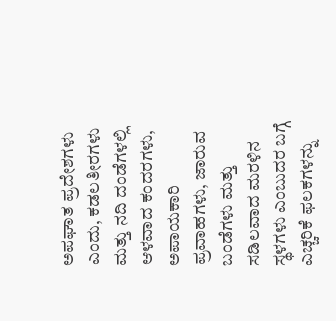ಅಪಘಾತ ಪ್ರದೇಶಗಳು ಎಂದು, ಕಡಲತೀರಗಳು ಮತ್ತು ನದಿ ದಂಡೆಗಳಲ್ಲಿ ಆಳವಾದ ಕಂದರಗಳು, ಅಪಾಯಕಾರಿ ಪ್ರವಾಹಗಳು, ಜಾರುವ ಬಂಡೆಗಳು ಮತ್ತು ಸಡಿಲವಾದ ಮರಳಿನ ಸ್ಥಳಗಳು ಎಂಬುದರ ಬಗ್ಗೆ ಎಚ್ಚರಿಕೆ ಫಲಕಗಳನ್ನು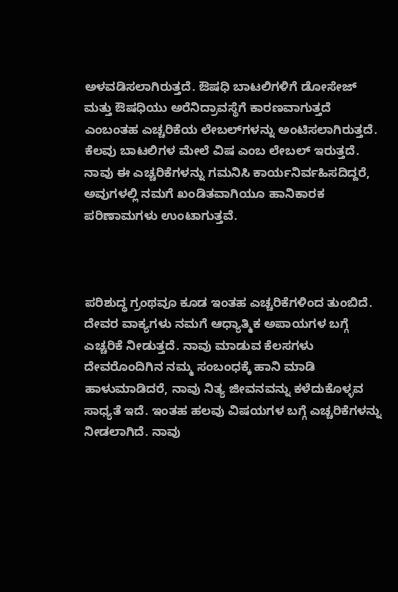ಅಳವಡಿಸಲಾಗಿರುತ್ತದೆ. ಔಷಧಿ ಬಾಟಲಿಗಳಿಗೆ ಡೋಸೇಜ್ ಮತ್ತು ಔಷಧಿಯು ಅರೆನಿದ್ರಾವಸ್ಥೆಗೆ ಕಾರಣವಾಗುತ್ತದೆ ಎಂಬಂತಹ ಎಚ್ಚರಿಕೆಯ ಲೇಬಲ್‌ಗಳನ್ನು ಅಂಟಿಸಲಾಗಿರುತ್ತದೆ. ಕೆಲವು ಬಾಟಲಿಗಳ ಮೇಲೆ ವಿಷ ಎಂಬ ಲೇಬಲ್ ಇರುತ್ತದೆ. ನಾವು ಈ ಎಚ್ಚರಿಕೆಗಳನ್ನು ಗಮನಿಸಿ ಕಾರ್ಯನಿರ್ವಹಿಸದಿದ್ದರೆ, ಅವುಗಳಲ್ಲಿ ನಮಗೆ ಖಂಡಿತವಾಗಿಯೂ ಹಾನಿಕಾರಕ ಪರಿಣಾಮಗಳು ಉಂಟಾಗುತ್ತವೆ.



ಪರಿಶುದ್ಧ ಗ್ರಂಥವೂ ಕೂಡ ಇಂತಹ ಎಚ್ಚರಿಕೆಗಳಿಂದ ತುಂಬಿದೆ. ದೇವರ ವಾಕ್ಯಗಳು ನಮಗೆ ಆಧ್ಯಾತ್ಮಿಕ ಅಪಾಯಗಳ ಬಗ್ಗೆ ಎಚ್ಚರಿಕೆ ನೀಡುತ್ತದೆ. ನಾವು ಮಾಡುವ ಕೆಲಸಗಳು ದೇವರೊಂದಿಗಿನ ನಮ್ಮ ಸಂಬಂಧಕ್ಕೆ ಹಾನಿ ಮಾಡಿ ಹಾಳುಮಾಡಿದರೆ, ನಾವು ನಿತ್ಯ ಜೀವನವನ್ನು ಕಳೆದುಕೊಳ್ಳವ ಸಾಧ್ಯತೆ ಇದೆ. ಇಂತಹ ಹಲವು ವಿಷಯಗಳ ಬಗ್ಗೆ ಎಚ್ಚರಿಕೆಗಳನ್ನು ನೀಡಲಾಗಿದೆ. ನಾವು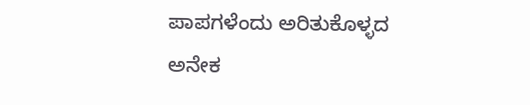ಪಾಪಗಳೆಂದು ಅರಿತುಕೊಳ್ಳದ ಅನೇಕ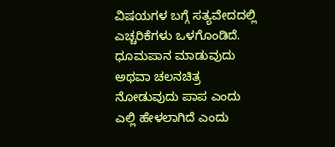ವಿಷಯಗಳ ಬಗ್ಗೆ ಸತ್ಯವೇದದಲ್ಲಿ ಎಚ್ಚರಿಕೆಗಳು ಒಳಗೊಂಡಿದೆ. ಧೂಮಪಾನ ಮಾಡುವುದು ಅಥವಾ ಚಲನಚಿತ್ರ ನೋಡುವುದು ಪಾಪ ಎಂದು ಎಲ್ಲಿ ಹೇಳಲಾಗಿದೆ ಎಂದು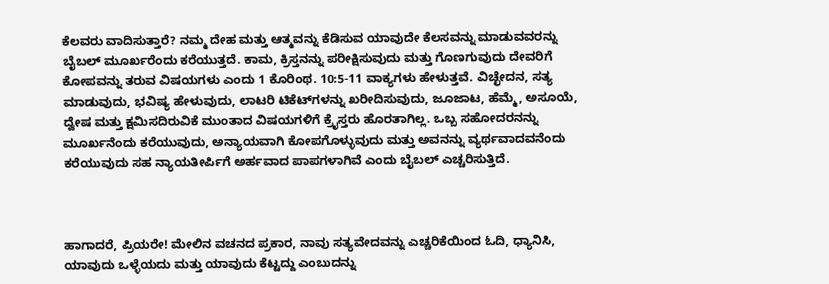ಕೆಲವರು ವಾದಿಸುತ್ತಾರೆ? ನಮ್ಮ ದೇಹ ಮತ್ತು ಆತ್ಮವನ್ನು ಕೆಡಿಸುವ ಯಾವುದೇ ಕೆಲಸವನ್ನು ಮಾಡುವವರನ್ನು ಬೈಬಲ್ ಮೂರ್ಖರೆಂದು ಕರೆಯುತ್ತದೆ. ಕಾಮ, ಕ್ರಿಸ್ತನನ್ನು ಪರೀಕ್ಷಿಸುವುದು ಮತ್ತು ಗೊಣಗುವುದು ದೇವರಿಗೆ ಕೋಪವನ್ನು ತರುವ ವಿಷಯಗಳು ಎಂದು 1 ಕೊರಿಂಥ. 10:5-11 ವಾಕ್ಯಗಳು ಹೇಳುತ್ತವೆ. ವಿಚ್ಛೇದನ, ಸತ್ಯ ಮಾಡುವುದು, ಭವಿಷ್ಯ ಹೇಳುವುದು, ಲಾಟರಿ ಟಿಕೆಟ್‌ಗಳನ್ನು ಖರೀದಿಸುವುದು, ಜೂಜಾಟ, ಹೆಮ್ಮೆ, ಅಸೂಯೆ, ದ್ವೇಷ ಮತ್ತು ಕ್ಷಮಿಸದಿರುವಿಕೆ ಮುಂತಾದ ವಿಷಯಗಳಿಗೆ ಕ್ರೈಸ್ತರು ಹೊರತಾಗಿಲ್ಲ. ಒಬ್ಬ ಸಹೋದರನನ್ನು ಮೂರ್ಖನೆಂದು ಕರೆಯುವುದು, ಅನ್ಯಾಯವಾಗಿ ಕೋಪಗೊಳ್ಳುವುದು ಮತ್ತು ಅವನನ್ನು ವ್ಯರ್ಥವಾದವನೆಂದು ಕರೆಯುವುದು ಸಹ ನ್ಯಾಯತೀರ್ಪಿಗೆ ಅರ್ಹವಾದ ಪಾಪಗಳಾಗಿವೆ ಎಂದು ಬೈಬಲ್ ಎಚ್ಚರಿಸುತ್ತಿದೆ.



ಹಾಗಾದರೆ, ಪ್ರಿಯರೇ! ಮೇಲಿನ ವಚನದ ಪ್ರಕಾರ, ನಾವು ಸತ್ಯವೇದವನ್ನು ಎಚ್ಚರಿಕೆಯಿಂದ ಓದಿ, ಧ್ಯಾನಿಸಿ, ಯಾವುದು ಒಳ್ಳೆಯದು ಮತ್ತು ಯಾವುದು ಕೆಟ್ಟದ್ದು ಎಂಬುದನ್ನು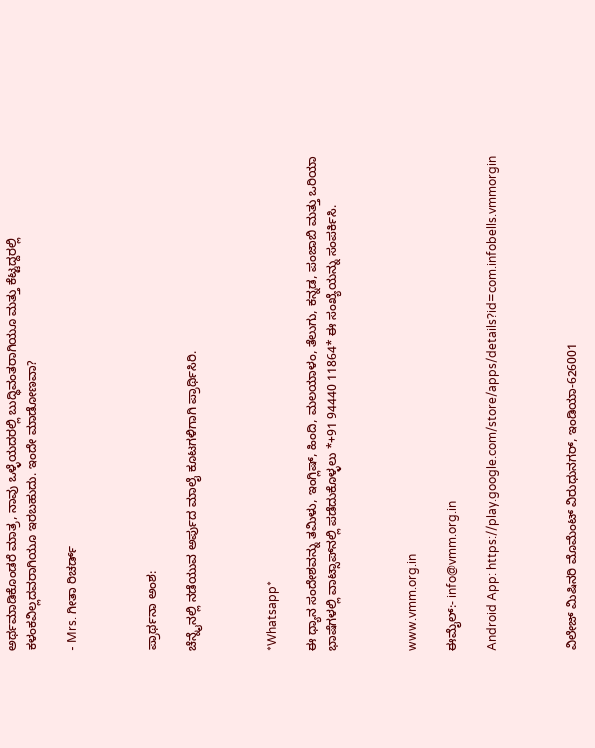ಅರ್ಥಮಾಡಿಕೊಂಡರೆ ಮಾತ್ರ, ನಾವು ಒಳ್ಳೆಯದರಲ್ಲಿ ಬುದ್ಧಿವಂತರಾಗಿಯೂ ಮತ್ತು ಕೆಟ್ಟದ್ದರಲ್ಲಿ ಕಳಂಕವಿಲ್ಲದವರಾಗಿಯೂ ಇರಬಹುದು. ಇಂದೇ ಮಾಡೋಣವಾ?

- Mrs. ಗೀತಾ ರಿಚರ್ಡ್



ಪ್ರಾರ್ಥನಾ ಅಂಶ:

ಚೆನ್ನೈನಲ್ಲಿ ನಡೆಯುವ ಅರ್ಪುದ ಮಾಲೈ ಕೂಟಗಳಿಗಾಗಿ ಪ್ರಾರ್ಥಿಸಿರಿ.



*Whatsapp*

ಈ ಧ್ಯಾನ ಸಂದೇಶವನ್ನು ತಮಿಳು, ಇಂಗ್ಲಿಷ್, ಹಿಂದಿ, ಮಲಯಾಳಂ, ತೆಲುಗು, ಕನ್ನಡ, ಪಂಜಾಬಿ ಮತ್ತು ಒರಿಯಾ ಭಾಷೆಗಳಲ್ಲಿ ವಾಟ್ಸಾಪ್‌ನಲ್ಲಿ ಪಡೆದುಕೊಳ್ಳಲು *+91 94440 11864* ಈ ಸಂಖ್ಯೆಯನ್ನು ಸಂಪರ್ಕಿಸಿ.



www.vmm.org.in

ಈಮೈಲ್:- info@vmm.org.in

Android App: https://play.google.com/store/apps/details?id=com.infobells.vmmorgin



ವಿಲೇಜ್ ಮಿಷಿನರಿ ಮೊಮೆಂಟ್ ವಿರುಧುನಗರ್, ಇಂಡಿಯಾ-626001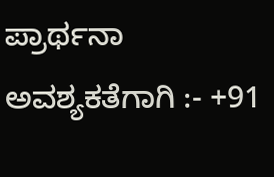ಪ್ರಾರ್ಥನಾ ಅವಶ್ಯಕತೆಗಾಗಿ :- +91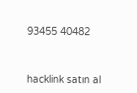93455 40482



hacklink satın al